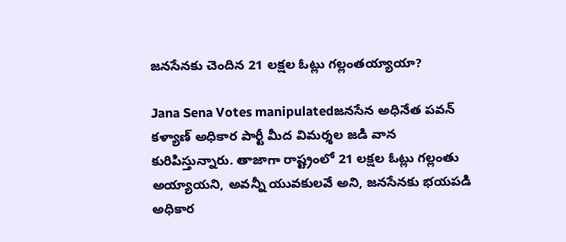జనసేనకు చెందిన 21 లక్షల ఓట్లు గల్లంతయ్యాయా?

Jana Sena Votes manipulatedజనసేన అధినేత పవన్ కళ్యాణ్ అధికార పార్టీ మీద విమర్శల జడి వాన కురిపిస్తున్నారు. తాజాగా రాష్ట్రంలో 21 లక్షల ఓట్లు గల్లంతు అయ్యాయని, అవన్నీ యువకులవే అని, జనసేనకు భయపడి అధికార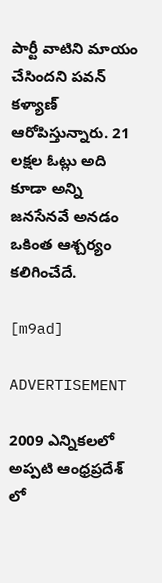పార్టీ వాటిని మాయం చేసిందని పవన్ కళ్యాణ్ ఆరోపిస్తున్నారు. 21 లక్షల ఓట్లు అది కూడా అన్ని జనసేనవే అనడం ఒకింత ఆశ్చర్యం కలిగించేదే.

[m9ad]

ADVERTISEMENT

2009 ఎన్నికలలో అప్పటి ఆంధ్రప్రదేశ్ లో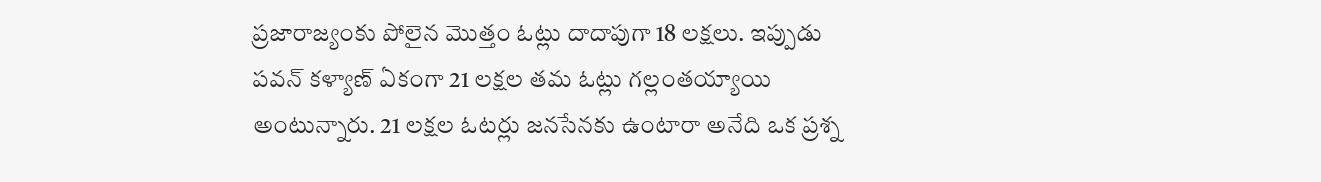ప్రజారాజ్యంకు పోలైన మొత్తం ఓట్లు దాదాపుగా 18 లక్షలు. ఇప్పుడు పవన్ కళ్యాణ్ ఏకంగా 21 లక్షల తమ ఓట్లు గల్లంతయ్యాయి అంటున్నారు. 21 లక్షల ఓటర్లు జనసేనకు ఉంటారా అనేది ఒక ప్రశ్న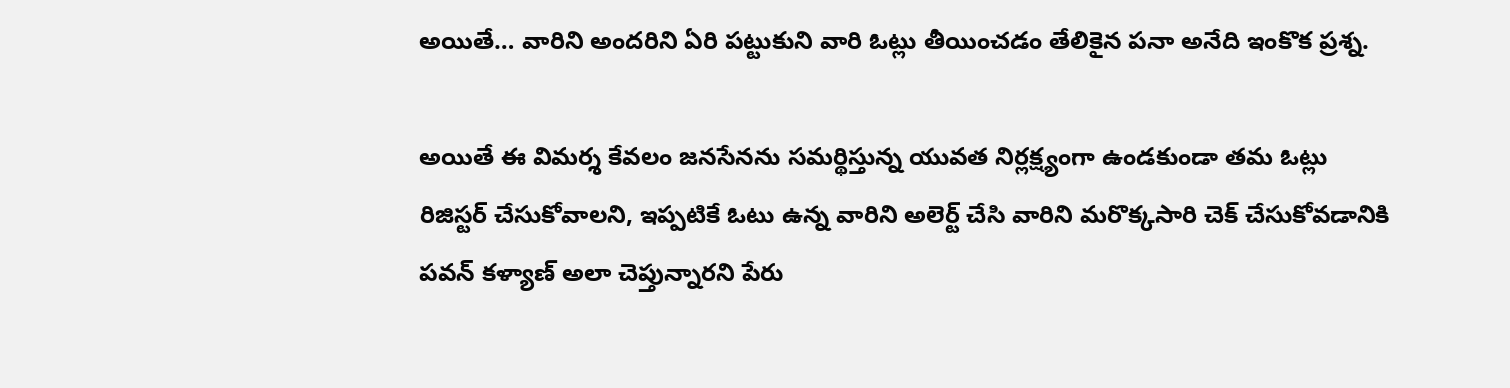అయితే… వారిని అందరిని ఏరి పట్టుకుని వారి ఓట్లు తీయించడం తేలికైన పనా అనేది ఇంకొక ప్రశ్న.

అయితే ఈ విమర్శ కేవలం జనసేనను సమర్థిస్తున్న యువత నిర్లక్ష్యంగా ఉండకుండా తమ ఓట్లు రిజిస్టర్ చేసుకోవాలని, ఇప్పటికే ఓటు ఉన్న వారిని అలెర్ట్ చేసి వారిని మరొక్కసారి చెక్ చేసుకోవడానికి పవన్ కళ్యాణ్ అలా చెప్తున్నారని పేరు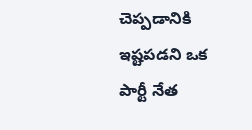చెప్పడానికి ఇష్టపడని ఒక పార్టీ నేత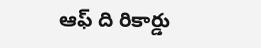ఆఫ్ ది రికార్డు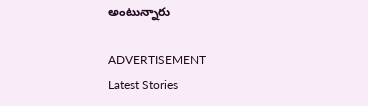అంటున్నారు

ADVERTISEMENT
Latest Stories